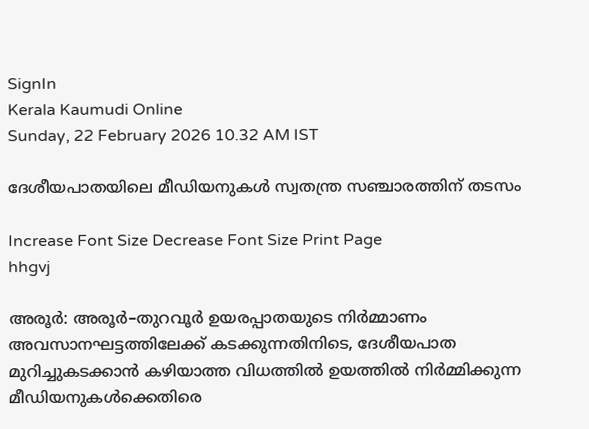SignIn
Kerala Kaumudi Online
Sunday, 22 February 2026 10.32 AM IST

ദേശീയപാതയിലെ മീഡിയനുകൾ സ്വതന്ത്ര സഞ്ചാരത്തിന് തടസം

Increase Font Size Decrease Font Size Print Page
hhgvj

അരൂർ: അരൂർ–തുറവൂർ ഉയരപ്പാതയുടെ നിർമ്മാണം അവസാനഘട്ടത്തിലേക്ക് കടക്കുന്നതിനിടെ, ദേശീയപാത മുറിച്ചുകടക്കാൻ കഴിയാത്ത വിധത്തിൽ ഉയത്തിൽ നിർമ്മിക്കുന്ന മീഡിയനുകൾക്കെതിരെ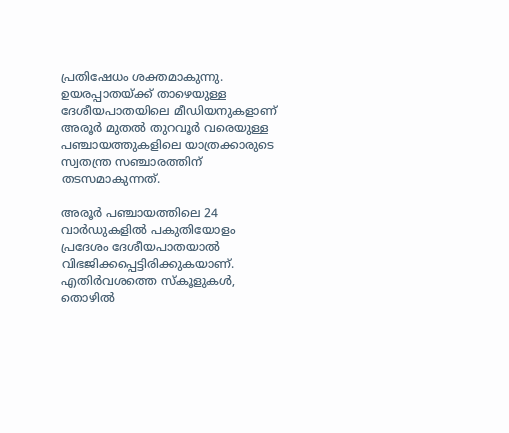പ്രതിഷേധം ശക്തമാകുന്നു. ഉയരപ്പാതയ്ക്ക് താഴെയുള്ള ദേശീയപാതയിലെ മീഡിയനുകളാണ് അരൂർ മുതൽ തുറവൂർ വരെയുള്ള പഞ്ചായത്തുകളിലെ യാത്രക്കാരുടെ സ്വതന്ത്ര സഞ്ചാരത്തിന് തടസമാകുന്നത്.

അരൂർ പഞ്ചായത്തിലെ 24 വാർഡുകളിൽ പകുതിയോളം പ്രദേശം ദേശീയപാതയാൽ വിഭജിക്കപ്പെട്ടിരിക്കുകയാണ്. എതിർവശത്തെ സ്‌കൂളുകൾ, തൊഴിൽ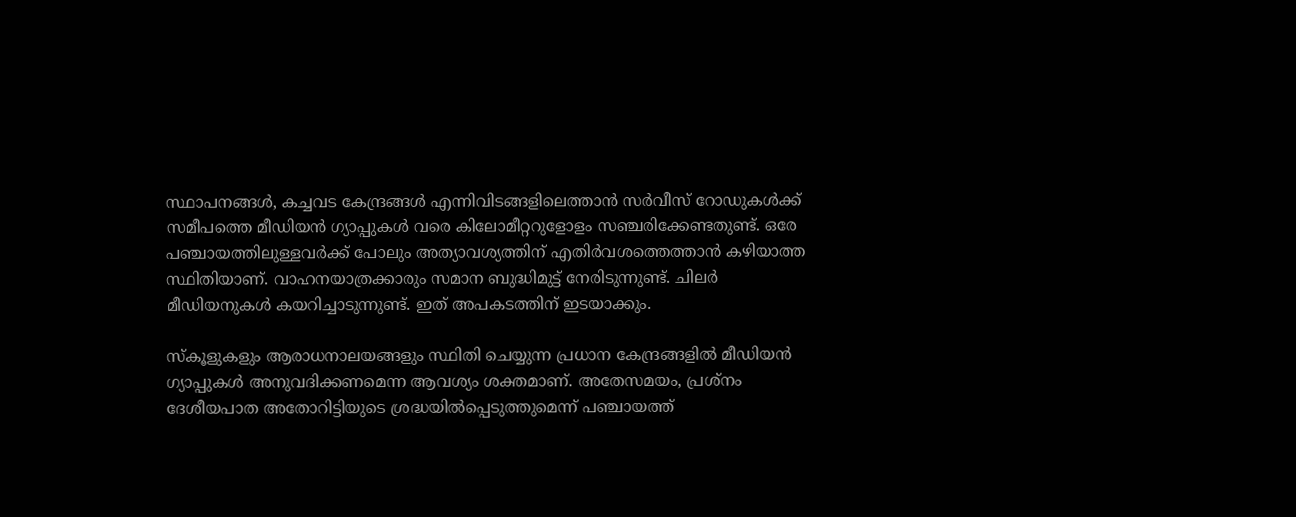സ്ഥാപനങ്ങൾ, കച്ചവട കേന്ദ്രങ്ങൾ എന്നിവിടങ്ങളിലെത്താൻ സർവീസ് റോഡുകൾക്ക് സമീപത്തെ മീഡിയൻ ഗ്യാപ്പുകൾ വരെ കിലോമീറ്ററുളോളം സഞ്ചരിക്കേണ്ടതുണ്ട്. ഒരേ പഞ്ചായത്തിലുള്ളവർക്ക് പോലും അത്യാവശ്യത്തിന് എതിർവശത്തെത്താൻ കഴിയാത്ത സ്ഥിതിയാണ്. വാഹനയാത്രക്കാരും സമാന ബുദ്ധിമുട്ട് നേരിടുന്നുണ്ട്. ചിലർ മീഡിയനുകൾ കയറിച്ചാടുന്നുണ്ട്. ഇത് അപകടത്തിന് ഇടയാക്കും.

സ്‌കൂളുകളും ആരാധനാലയങ്ങളും സ്ഥിതി ചെയ്യുന്ന പ്രധാന കേന്ദ്രങ്ങളിൽ മീഡിയൻ ഗ്യാപ്പുകൾ അനുവദിക്കണമെന്ന ആവശ്യം ശക്തമാണ്. അതേസമയം, പ്രശ്‌നം ദേശീയപാത അതോറിട്ടിയുടെ ശ്രദ്ധയിൽപ്പെടുത്തുമെന്ന് പഞ്ചായത്ത്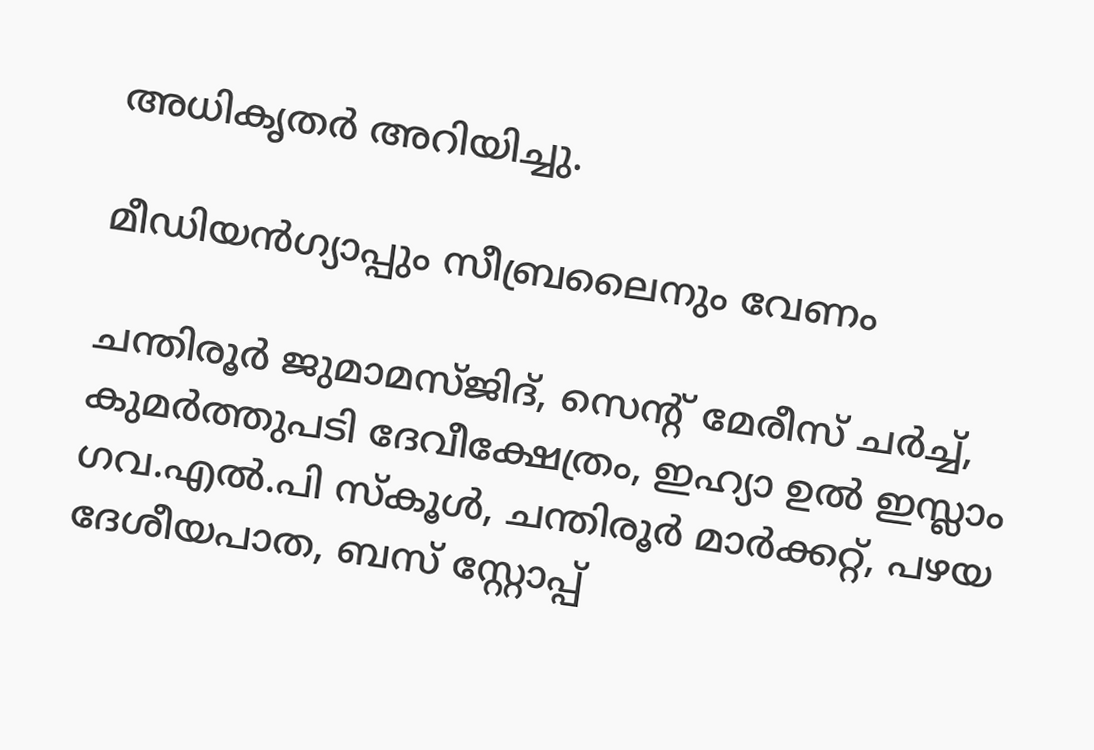അധികൃതർ അറിയിച്ചു.

മീഡിയൻഗ്യാപ്പും സീബ്രലൈനും വേണം

ചന്തിരൂർ ജുമാമസ്ജിദ്, സെന്റ് മേരീസ് ചർച്ച്, കുമർത്തുപടി ദേവീക്ഷേത്രം, ഇഹ്യാ ഉൽ ഇസ്ലാം ഗവ.എൽ.പി സ്‌കൂൾ, ചന്തിരൂർ മാർക്കറ്റ്, പഴയ ദേശീയപാത, ബസ് സ്റ്റോപ്പ്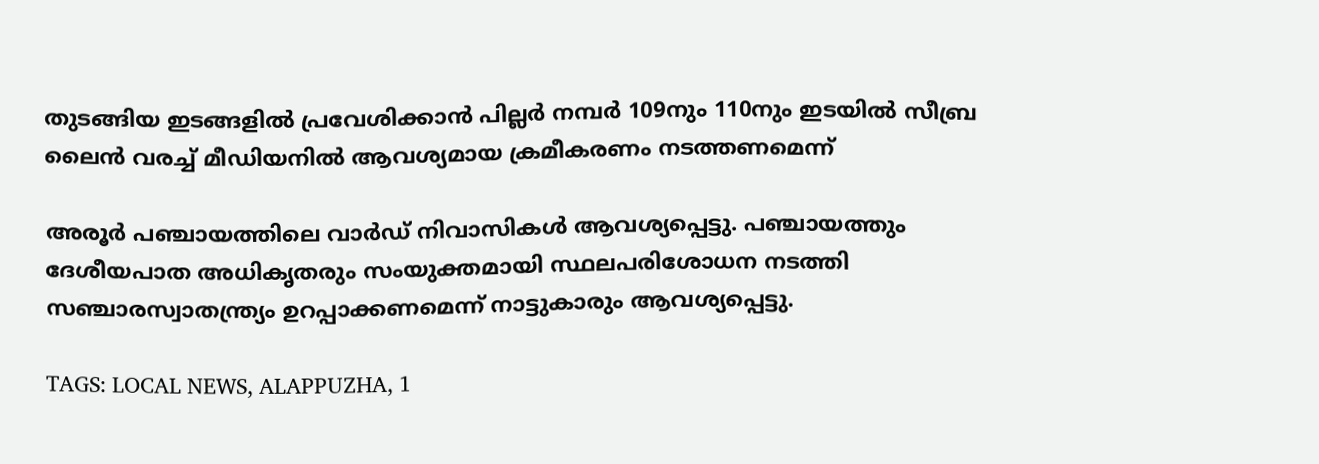തുടങ്ങിയ ഇടങ്ങളിൽ പ്രവേശിക്കാൻ പില്ലർ നമ്പർ 109നും 110നും ഇടയിൽ സീബ്ര ലൈൻ വരച്ച് മീഡിയനിൽ ആവശ്യമായ ക്രമീകരണം നടത്തണമെന്ന്

അരൂർ പഞ്ചായത്തിലെ വാർഡ് നിവാസികൾ ആവശ്യപ്പെട്ടു. പഞ്ചായത്തും ദേശീയപാത അധികൃതരും സംയുക്തമായി സ്ഥലപരിശോധന നടത്തി സഞ്ചാരസ്വാതന്ത്ര്യം ഉറപ്പാക്കണമെന്ന് നാട്ടുകാരും ആവശ്യപ്പെട്ടു.

TAGS: LOCAL NEWS, ALAPPUZHA, 1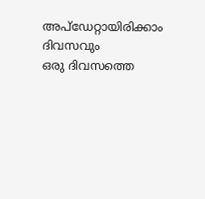അപ്ഡേറ്റായിരിക്കാം ദിവസവും
ഒരു ദിവസത്തെ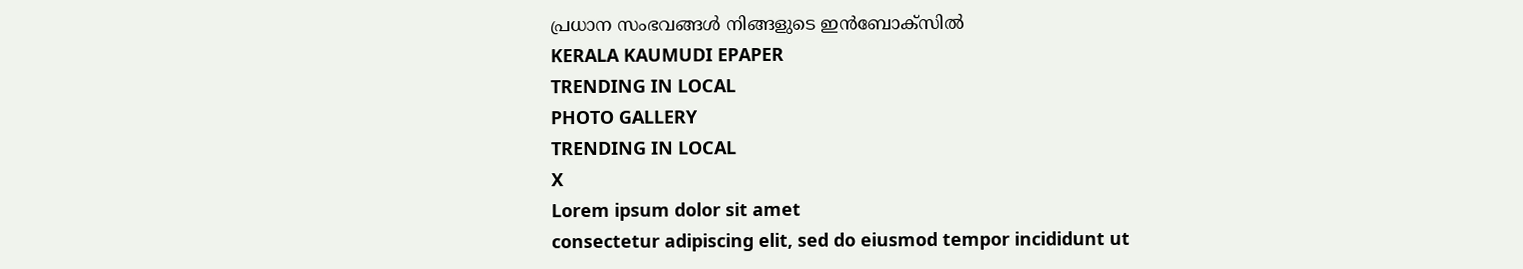പ്രധാന സംഭവങ്ങൾ നിങ്ങളുടെ ഇൻബോക്സിൽ
KERALA KAUMUDI EPAPER
TRENDING IN LOCAL
PHOTO GALLERY
TRENDING IN LOCAL
X
Lorem ipsum dolor sit amet
consectetur adipiscing elit, sed do eiusmod tempor incididunt ut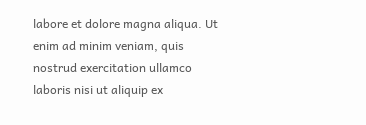labore et dolore magna aliqua. Ut enim ad minim veniam, quis nostrud exercitation ullamco laboris nisi ut aliquip ex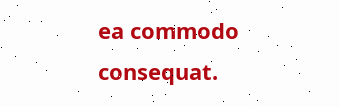ea commodo consequat.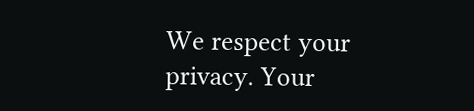We respect your privacy. Your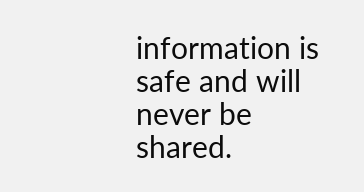information is safe and will never be shared.